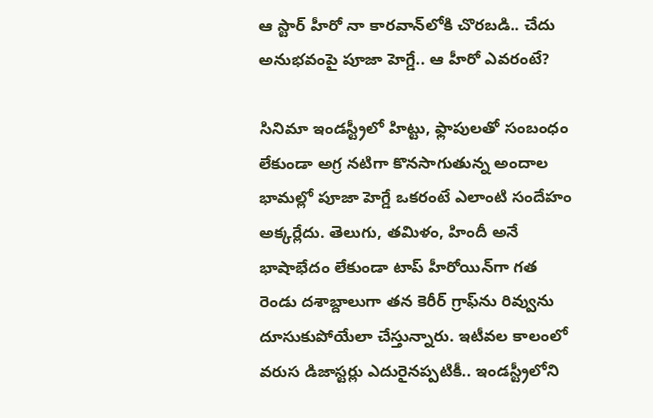ఆ స్టార్ హీరో నా కారవాన్‌లోకి చొరబడి.. చేదు అనుభవంపై పూజా హెగ్డే.. ఆ హీరో ఎవరంటే?

సినిమా ఇండస్ట్రీలో హిట్టు, ఫ్లాపులతో సంబంధం లేకుండా అగ్ర నటిగా కొనసాగుతున్న అందాల భామల్లో పూజా హెగ్డే ఒకరంటే ఎలాంటి సందేహం అక్కర్లేదు. తెలుగు, తమిళం, హిందీ అనే భాషాభేదం లేకుండా టాప్ హీరోయిన్‌గా గత రెండు దశాబ్దాలుగా తన కెరీర్ గ్రాఫ్‌ను రివ్వును దూసుకుపోయేలా చేస్తున్నారు. ఇటీవల కాలంలో వరుస డిజాస్టర్లు ఎదురైనప్పటికీ.. ఇండస్ట్రీలోని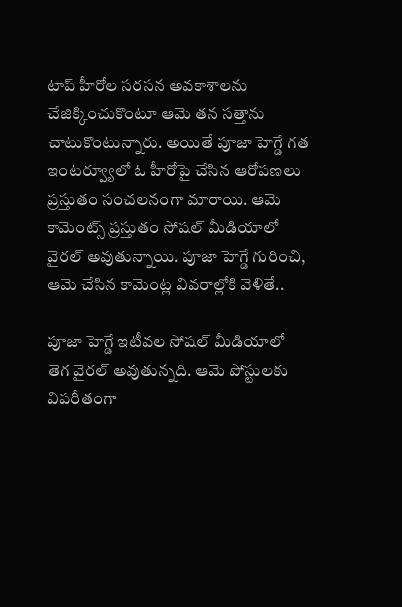టాప్ హీరోల సరసన అవకాశాలను చేజిక్కించుకొంటూ ఆమె తన సత్తాను చాటుకొంటున్నారు. అయితే పూజా హెగ్డే గత ఇంటర్వ్యూలో ఓ హీరోపై చేసిన ఆరోపణలు ప్రస్తుతం సంచలనంగా మారాయి. ఆమె కామెంట్స్ ప్రస్తుతం సోషల్ మీడియాలో వైరల్ అవుతున్నాయి. పూజా హెగ్డే గురించి, ఆమె చేసిన కామెంట్ల వివరాల్లోకి వెళితే..

పూజా హెగ్డే ఇటీవల సోషల్ మీడియాలో తెగ వైరల్ అవుతున్నది. ఆమె పోస్టులకు విపరీతంగా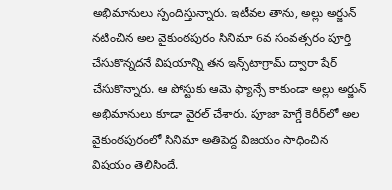అభిమానులు స్పందిస్తున్నారు. ఇటీవల తాను, అల్లు అర్జున్ నటించిన అల వైకుంఠపురం సినిమా 6వ సంవత్సరం పూర్తి చేసుకొన్నదనే విషయాన్ని తన ఇన్స్‌టాగ్రామ్ ద్వారా షేర్ చేసుకొన్నారు. ఆ పోస్టుకు ఆమె ఫ్యాన్సే కాకుండా అల్లు అర్జున్ అభిమానులు కూడా వైరల్ చేశారు. పూజా హెగ్డే కెరీర్‌లో అల వైకుంఠపురంలో సినిమా అతిపెద్ద విజయం సాధించిన విషయం తెలిసిందే.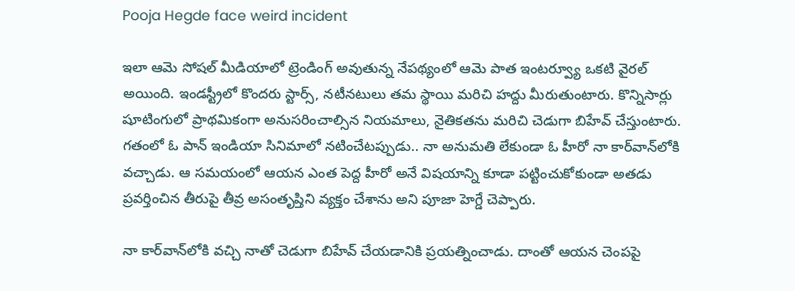Pooja Hegde face weird incident

ఇలా ఆమె సోషల్ మీడియాలో ట్రెండింగ్ అవుతున్న నేపథ్యంలో ఆమె పాత ఇంటర్వ్యూ ఒకటి వైరల్ అయింది. ఇండస్ట్రీలో కొందరు స్టార్స్, నటీనటులు తమ స్థాయి మరిచి హద్దు మీరుతుంటారు. కొన్నిసార్లు షూటింగులో ప్రాథమికంగా అనుసరించాల్సిన నియమాలు, నైతికతను మరిచి చెడుగా బిహేవ్ చేస్తుంటారు. గతంలో ఓ పాన్ ఇండియా సినిమాలో నటించేటప్పుడు.. నా అనుమతి లేకుండా ఓ హీరో నా కార్‌వాన్‌లోకి వచ్చాడు. ఆ సమయంలో ఆయన ఎంత పెద్ద హీరో అనే విషయాన్ని కూడా పట్టించుకోకుండా అతడు ప్రవర్తించిన తీరుపై తీవ్ర అసంతృప్తిని వ్యక్తం చేశాను అని పూజా హెగ్డే చెప్పారు.

నా కార్‌వాన్‌లోకి వచ్చి నాతో చెడుగా బిహేవ్ చేయడానికి ప్రయత్నించాడు. దాంతో ఆయన చెంపపై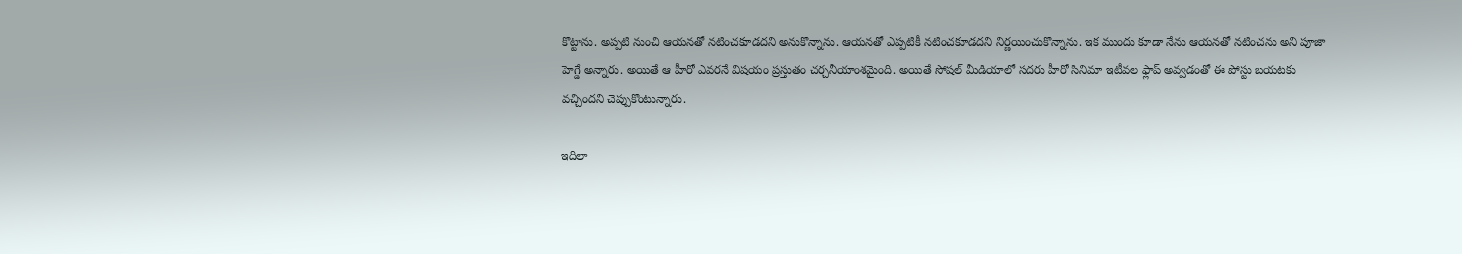కొట్టాను. అప్పటి నుంచి ఆయనతో నటించకూడదని అనుకొన్నాను. ఆయనతో ఎప్పటికీ నటించకూడదని నిర్ణయించుకొన్నాను. ఇక ముందు కూడా నేను ఆయనతో నటించను అని పూజా హెగ్డే అన్నారు. అయితే ఆ హీరో ఎవరనే విషయం ప్రస్తుతం చర్చనీయాంశమైంది. అయితే సోషల్ మీడియాలో సదరు హీరో సినిమా ఇటీవల ఫ్లాప్ అవ్వడంతో ఈ పోస్టు బయటకు వచ్చిందని చెప్పుకొంటున్నారు.

ఇదిలా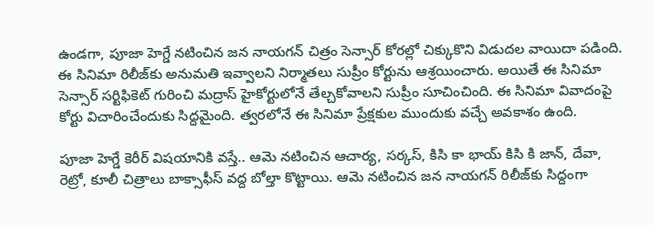ఉండగా, పూజా హెగ్డే నటించిన జన నాయగన్ చిత్రం సెన్సార్ కోరల్లో చిక్కుకొని విడుదల వాయిదా పడింది. ఈ సినిమా రిలీజ్‌కు అనుమతి ఇవ్వాలని నిర్మాతలు సుప్రీం కోర్టును ఆశ్రయించారు. అయితే ఈ సినిమా సెన్సార్ సర్టిఫికెట్ గురించి మద్రాస్ హైకోర్టులోనే తేల్చకోవాలని సుప్రీం సూచించింది. ఈ సినిమా వివాదంపై కోర్టు విచారించేందుకు సిద్దమైంది. త్వరలోనే ఈ సినిమా ప్రేక్షకుల ముందుకు వచ్చే అవకాశం ఉంది.

పూజా హెగ్డే కెరీర్ విషయానికి వస్తే.. ఆమె నటించిన ఆచార్య, సర్కస్, కిసి కా భాయ్ కిసి కి జాన్, దేవా, రెట్రో, కూలీ చిత్రాలు బాక్సాఫీస్ వద్ద బోల్తా కొట్టాయి. ఆమె నటించిన జన నాయగన్ రిలీజ్‌కు సిద్దంగా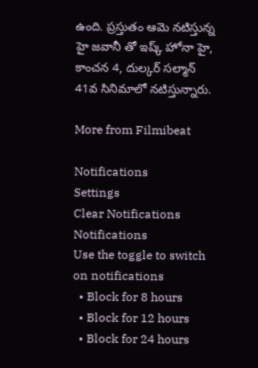ఉంది. ప్రస్తుతం ఆమె నటిస్తున్న హై జవానీ తో ఇష్క్ హోనా హై, కాంచన 4, దుల్కర్ సల్మాన్ 41వ సినిమాలో నటిస్తున్నారు.

More from Filmibeat

Notifications
Settings
Clear Notifications
Notifications
Use the toggle to switch on notifications
  • Block for 8 hours
  • Block for 12 hours
  • Block for 24 hours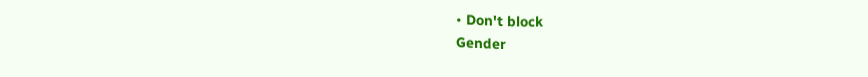• Don't block
Gender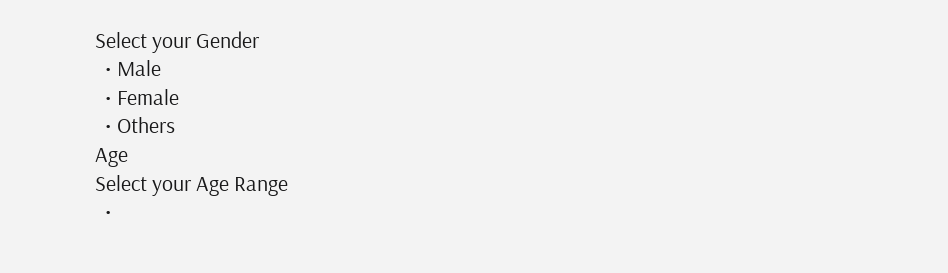Select your Gender
  • Male
  • Female
  • Others
Age
Select your Age Range
  •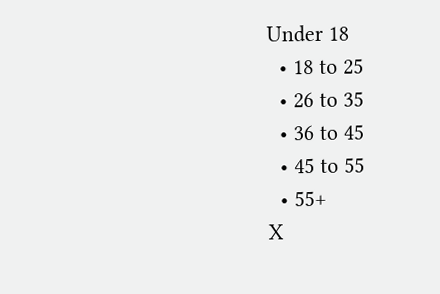Under 18
  • 18 to 25
  • 26 to 35
  • 36 to 45
  • 45 to 55
  • 55+
X